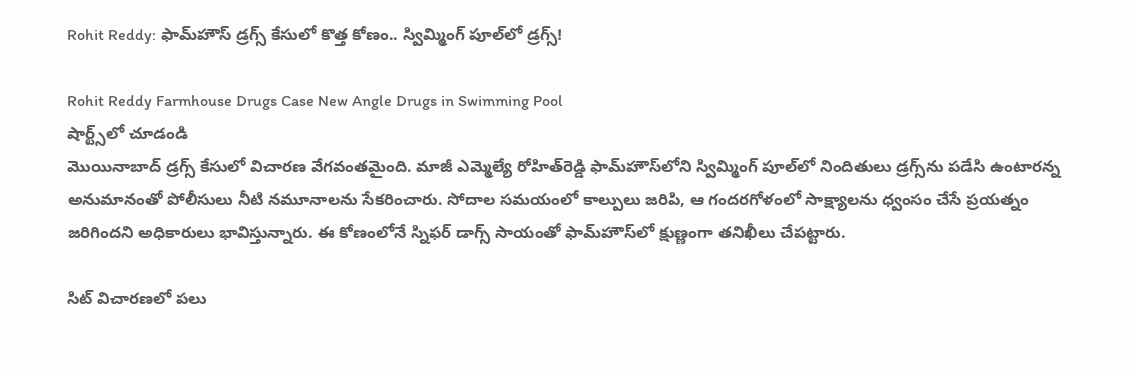Rohit Reddy: ఫామ్‌హౌస్ డ్రగ్స్ కేసులో కొత్త కోణం.. స్విమ్మింగ్ పూల్‌‌లో డ్రగ్స్!

Rohit Reddy Farmhouse Drugs Case New Angle Drugs in Swimming Pool
షార్ట్స్‌లో చూడండి
మొయినాబాద్ డ్రగ్స్ కేసులో విచారణ వేగవంతమైంది. మాజీ ఎమ్మెల్యే రోహిత్‌రెడ్డి ఫామ్‌హౌస్‌లోని స్విమ్మింగ్ పూల్‌లో నిందితులు డ్రగ్స్‌ను పడేసి ఉంటారన్న అనుమానంతో పోలీసులు నీటి నమూనాలను సేకరించారు. సోదాల సమయంలో కాల్పులు జరిపి, ఆ గందరగోళంలో సాక్ష్యాలను ధ్వంసం చేసే ప్రయత్నం జరిగిందని అధికారులు భావిస్తున్నారు. ఈ కోణంలోనే స్నిఫర్ డాగ్స్ సాయంతో ఫామ్‌హౌస్‌లో క్షుణ్ణంగా తనిఖీలు చేపట్టారు.

సిట్ విచారణలో పలు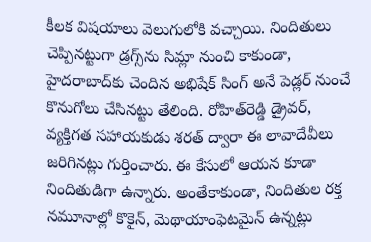కీలక విషయాలు వెలుగులోకి వచ్చాయి. నిందితులు చెప్పినట్టుగా డ్రగ్స్‌ను సిమ్లా నుంచి కాకుండా, హైదరాబాద్‌కు చెందిన అభిషేక్ సింగ్ అనే పెడ్లర్ నుంచే కొనుగోలు చేసినట్టు తేలింది. రోహిత్‌రెడ్డి డ్రైవర్, వ్యక్తిగత సహాయకుడు శరత్ ద్వారా ఈ లావాదేవీలు జరిగినట్లు గుర్తించారు. ఈ కేసులో ఆయన కూడా నిందితుడిగా ఉన్నారు. అంతేకాకుండా, నిందితుల రక్త నమూనాల్లో కొకైన్, మెథాయాంఫెటమైన్ ఉన్నట్లు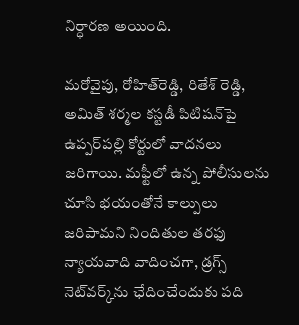నిర్ధారణ అయింది.

మరోవైపు, రోహిత్‌రెడ్డి, రితేశ్ రెడ్డి, అమిత్ శర్మల కస్టడీ పిటిషన్‌పై ఉప్పర్‌పల్లి కోర్టులో వాదనలు జరిగాయి. మఫ్టీలో ఉన్న పోలీసులను చూసి భయంతోనే కాల్పులు జరిపామని నిందితుల తరఫు న్యాయవాది వాదించగా, డ్రగ్స్ నెట్‌వర్క్‌ను ఛేదించేందుకు పది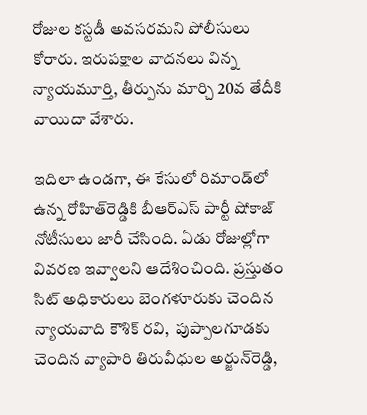రోజుల కస్టడీ అవసరమని పోలీసులు కోరారు. ఇరుపక్షాల వాదనలు విన్న న్యాయమూర్తి, తీర్పును మార్చి 20వ తేదీకి వాయిదా వేశారు.

ఇదిలా ఉండగా, ఈ కేసులో రిమాండ్‌లో ఉన్న రోహిత్‌రెడ్డికి బీఆర్‌ఎస్‌ పార్టీ షోకాజ్ నోటీసులు జారీ చేసింది. ఏడు రోజుల్లోగా వివరణ ఇవ్వాలని ఆదేశించింది. ప్రస్తుతం సిట్ అధికారులు బెంగళూరుకు చెందిన న్యాయవాది కౌశిక్ రవి,  పుప్పాలగూడకు చెందిన వ్యాపారి తిరువీధుల అర్జున్‌రెడ్డి,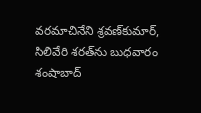వరమాచినేని శ్రవణ్‌కుమార్, సిలివేరి శరత్‌ను బుధవారం శంషాబాద్‌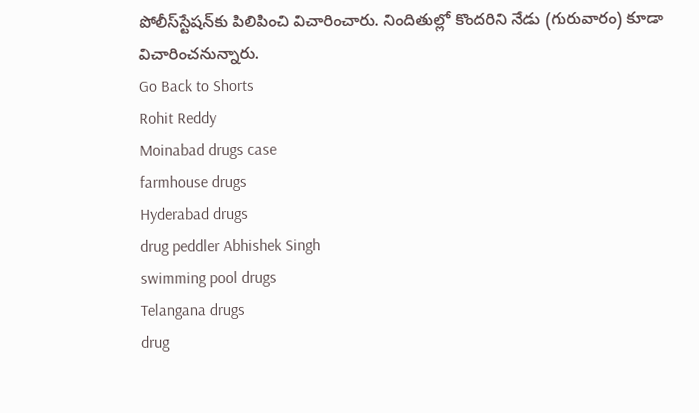పోలీస్‌స్టేషన్‌కు పిలిపించి విచారించారు. నిందితుల్లో కొందరిని నేడు (గురువారం) కూడా విచారించనున్నారు.
Go Back to Shorts
Rohit Reddy
Moinabad drugs case
farmhouse drugs
Hyderabad drugs
drug peddler Abhishek Singh
swimming pool drugs
Telangana drugs
drug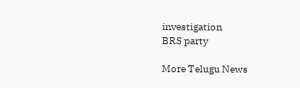investigation
BRS party

More Telugu News